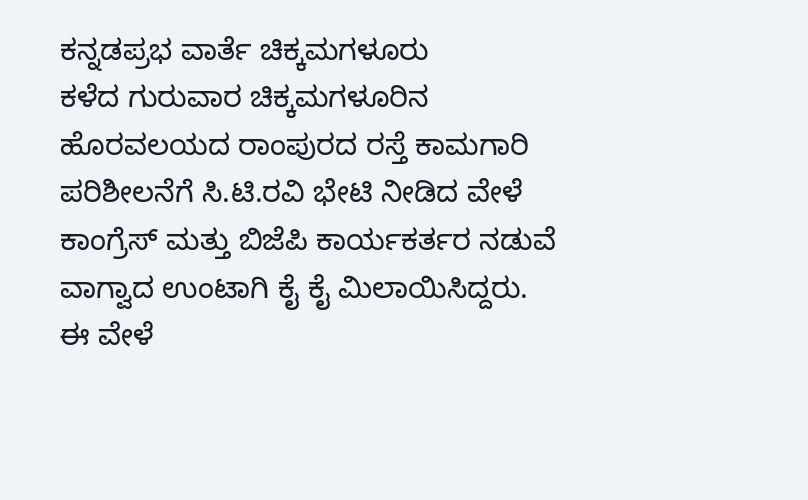ಕನ್ನಡಪ್ರಭ ವಾರ್ತೆ ಚಿಕ್ಕಮಗಳೂರು
ಕಳೆದ ಗುರುವಾರ ಚಿಕ್ಕಮಗಳೂರಿನ ಹೊರವಲಯದ ರಾಂಪುರದ ರಸ್ತೆ ಕಾಮಗಾರಿ ಪರಿಶೀಲನೆಗೆ ಸಿ.ಟಿ.ರವಿ ಭೇಟಿ ನೀಡಿದ ವೇಳೆ ಕಾಂಗ್ರೆಸ್ ಮತ್ತು ಬಿಜೆಪಿ ಕಾರ್ಯಕರ್ತರ ನಡುವೆ ವಾಗ್ವಾದ ಉಂಟಾಗಿ ಕೈ ಕೈ ಮಿಲಾಯಿಸಿದ್ದರು.
ಈ ವೇಳೆ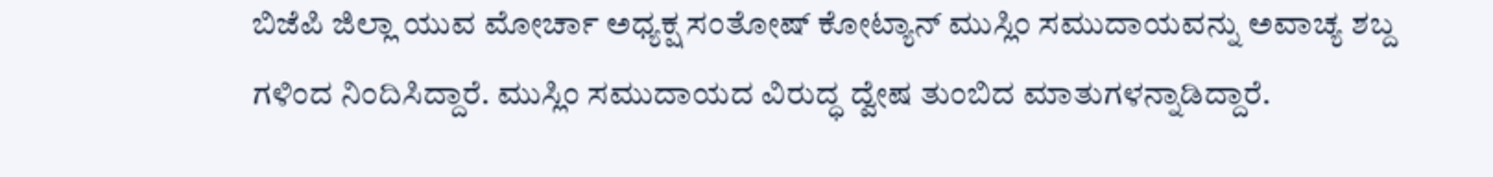ಬಿಜೆಪಿ ಜಿಲ್ಲಾ ಯುವ ಮೋರ್ಚಾ ಅಧ್ಯಕ್ಷ ಸಂತೋಷ್ ಕೋಟ್ಯಾನ್ ಮುಸ್ಲಿಂ ಸಮುದಾಯವನ್ನು ಅವಾಚ್ಯ ಶಬ್ದ ಗಳಿಂದ ನಿಂದಿಸಿದ್ದಾರೆ. ಮುಸ್ಲಿಂ ಸಮುದಾಯದ ವಿರುದ್ಧ ದ್ವೇಷ ತುಂಬಿದ ಮಾತುಗಳನ್ನಾಡಿದ್ದಾರೆ.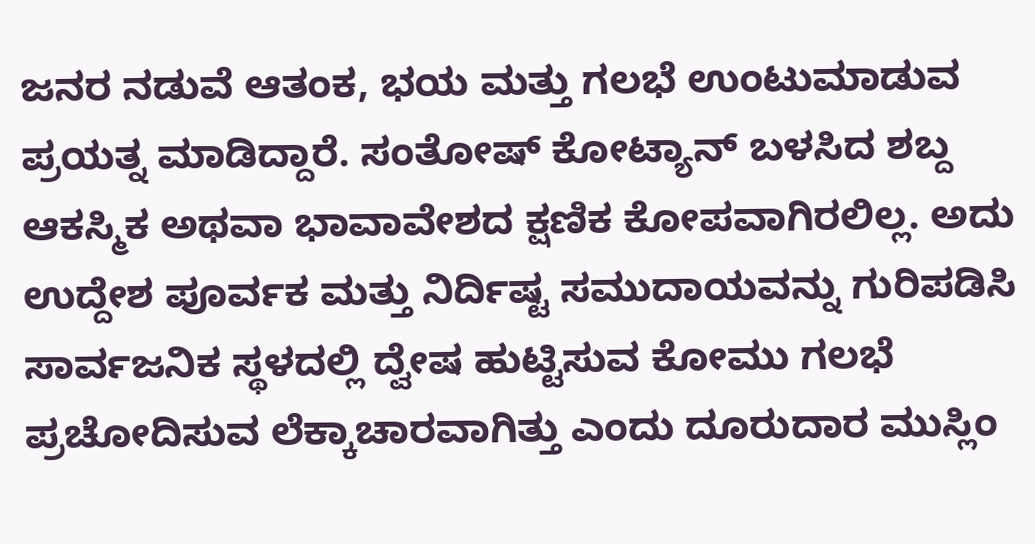ಜನರ ನಡುವೆ ಆತಂಕ, ಭಯ ಮತ್ತು ಗಲಭೆ ಉಂಟುಮಾಡುವ ಪ್ರಯತ್ನ ಮಾಡಿದ್ದಾರೆ. ಸಂತೋಷ್ ಕೋಟ್ಯಾನ್ ಬಳಸಿದ ಶಬ್ದ ಆಕಸ್ಮಿಕ ಅಥವಾ ಭಾವಾವೇಶದ ಕ್ಷಣಿಕ ಕೋಪವಾಗಿರಲಿಲ್ಲ. ಅದು ಉದ್ದೇಶ ಪೂರ್ವಕ ಮತ್ತು ನಿರ್ದಿಷ್ಟ ಸಮುದಾಯವನ್ನು ಗುರಿಪಡಿಸಿ ಸಾರ್ವಜನಿಕ ಸ್ಥಳದಲ್ಲಿ ದ್ವೇಷ ಹುಟ್ಟಿಸುವ ಕೋಮು ಗಲಭೆ ಪ್ರಚೋದಿಸುವ ಲೆಕ್ಕಾಚಾರವಾಗಿತ್ತು ಎಂದು ದೂರುದಾರ ಮುಸ್ಲಿಂ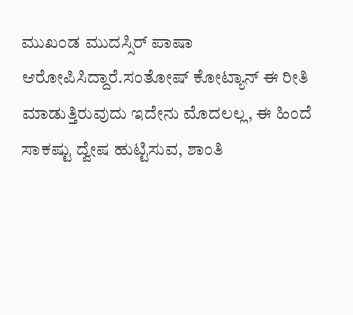ಮುಖಂಡ ಮುದಸ್ಸಿರ್ ಪಾಷಾ ಆರೋಪಿಸಿದ್ದಾರೆ.ಸಂತೋಷ್ ಕೋಟ್ಯಾನ್ ಈ ರೀತಿ ಮಾಡುತ್ತಿರುವುದು ಇದೇನು ಮೊದಲಲ್ಲ, ಈ ಹಿಂದೆ ಸಾಕಷ್ಟು ದ್ವೇಷ ಹುಟ್ಟಿಸುವ, ಶಾಂತಿ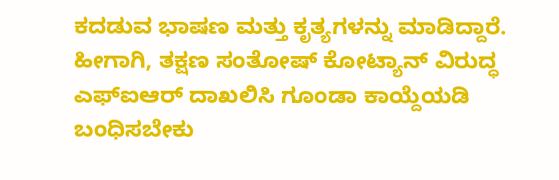ಕದಡುವ ಭಾಷಣ ಮತ್ತು ಕೃತ್ಯಗಳನ್ನು ಮಾಡಿದ್ದಾರೆ. ಹೀಗಾಗಿ, ತಕ್ಷಣ ಸಂತೋಷ್ ಕೋಟ್ಯಾನ್ ವಿರುದ್ಧ ಎಫ್ಐಆರ್ ದಾಖಲಿಸಿ ಗೂಂಡಾ ಕಾಯ್ದೆಯಡಿ ಬಂಧಿಸಬೇಕು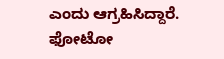ಎಂದು ಆಗ್ರಹಿಸಿದ್ದಾರೆ.
ಫೋಟೋ